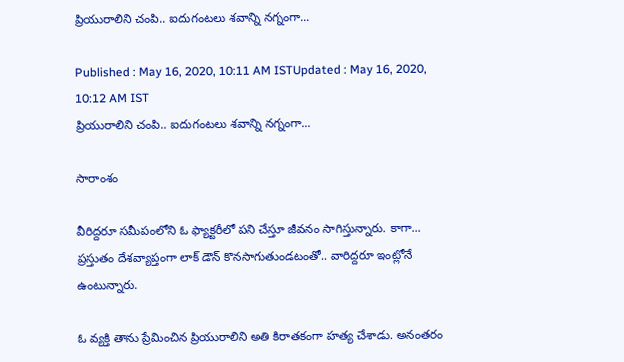ప్రియురాలిని చంపి.. ఐదుగంటలు శవాన్ని నగ్నంగా...

Published : May 16, 2020, 10:11 AM ISTUpdated : May 16, 2020, 10:12 AM IST
ప్రియురాలిని చంపి.. ఐదుగంటలు శవాన్ని నగ్నంగా...

సారాంశం

వీరిద్దరూ సమీపంలోని ఓ ఫ్యాక్టరీలో పని చేస్తూ జీవనం సాగిస్తున్నారు. కాగా... ప్రస్తుతం దేశవ్యాప్తంగా లాక్ డౌన్ కొనసాగుతుండటంతో.. వారిద్దరూ ఇంట్లోనే ఉంటున్నారు.

ఓ వ్యక్తి తాను ప్రేమించిన ప్రియురాలిని అతి కిరాతకంగా హత్య చేశాడు. అనంతరం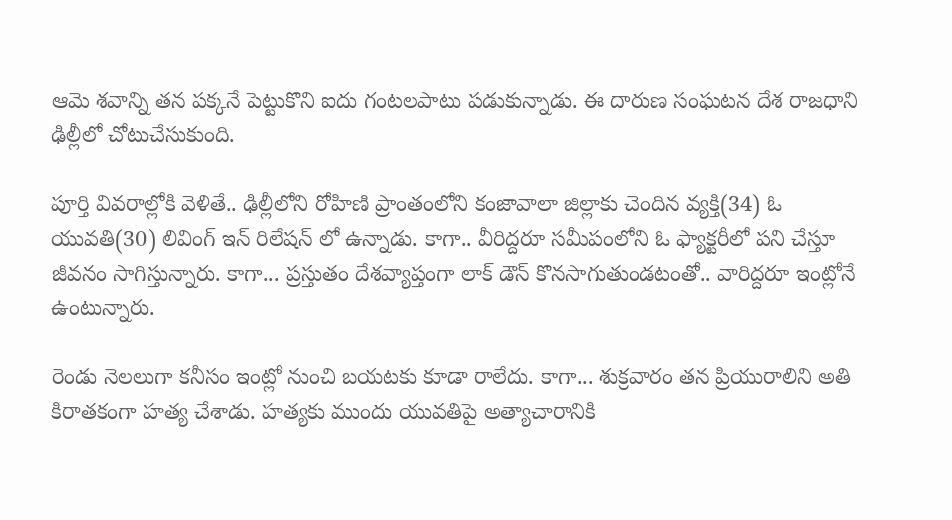ఆమె శవాన్ని తన పక్కనే పెట్టుకొని ఐదు గంటలపాటు పడుకున్నాడు. ఈ దారుణ సంఘటన దేశ రాజధాని ఢిల్లీలో చోటుచేసుకుంది.

పూర్తి వివరాల్లోకి వెళితే.. ఢిల్లీలోని రోహిణి ప్రాంతంలోని కంజావాలా జిల్లాకు చెందిన వ్యక్తి(34) ఓ యువతి(30) లివింగ్ ఇన్ రిలేషన్ లో ఉన్నాడు. కాగా.. వీరిద్దరూ సమీపంలోని ఓ ఫ్యాక్టరీలో పని చేస్తూ జీవనం సాగిస్తున్నారు. కాగా... ప్రస్తుతం దేశవ్యాప్తంగా లాక్ డౌన్ కొనసాగుతుండటంతో.. వారిద్దరూ ఇంట్లోనే ఉంటున్నారు.

రెండు నెలలుగా కనీసం ఇంట్లో నుంచి బయటకు కూడా రాలేదు. కాగా... శుక్రవారం తన ప్రియురాలిని అతి కిరాతకంగా హత్య చేశాడు. హత్యకు ముందు యువతిపై అత్యాచారానికి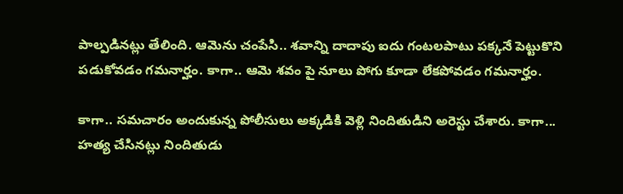పాల్పడినట్లు తేలింది. ఆమెను చంపేసి.. శవాన్ని దాదాపు ఐదు గంటలపాటు పక్కనే పెట్టుకొని పడుకోవడం గమనార్హం. కాగా.. ఆమె శవం పై నూలు పోగు కూడా లేకపోవడం గమనార్హం.

కాగా.. సమచారం అందుకున్న పోలీసులు అక్కడికి వెళ్లి నిందితుడిని అరెస్టు చేశారు. కాగా... హత్య చేసినట్లు నిందితుడు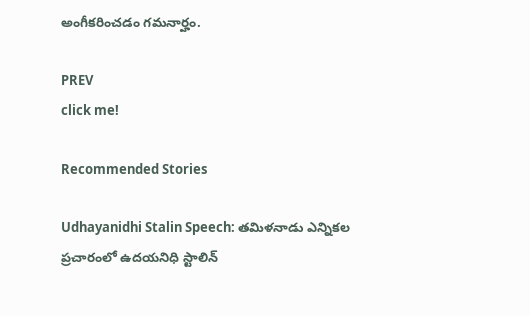అంగీకరించడం గమనార్హం.

PREV
click me!

Recommended Stories

Udhayanidhi Stalin Speech: తమిళనాడు ఎన్నికల ప్రచారంలో ఉదయనిధి స్టాలిన్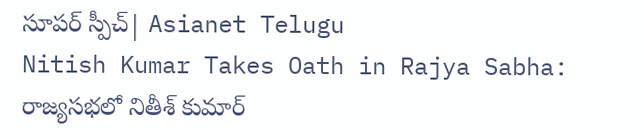సూపర్ స్పీచ్| Asianet Telugu
Nitish Kumar Takes Oath in Rajya Sabha: రాజ్యసభలో నితీశ్ కుమార్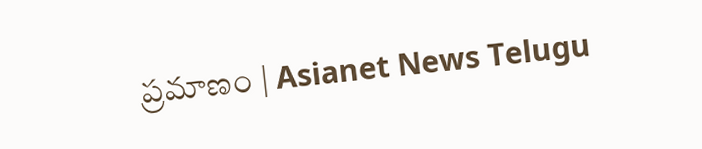ప్రమాణం | Asianet News Telugu